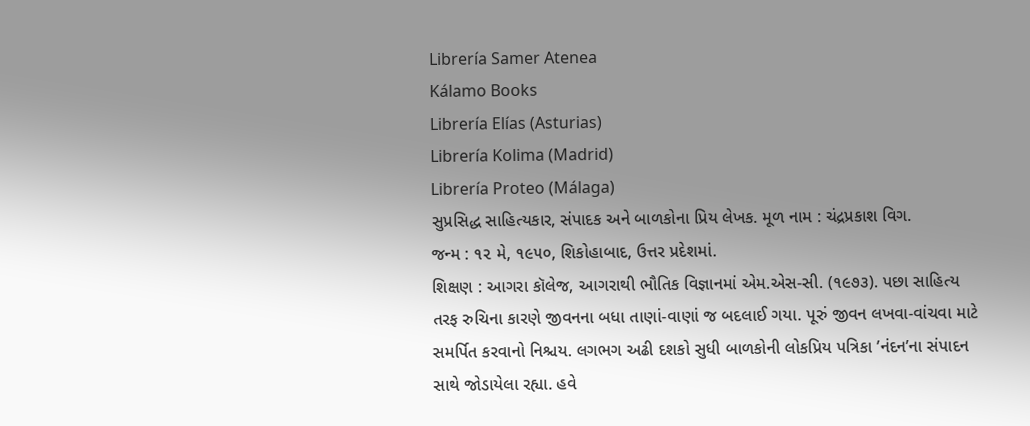Librería Samer Atenea
Kálamo Books
Librería Elías (Asturias)
Librería Kolima (Madrid)
Librería Proteo (Málaga)
સુપ્રસિદ્ધ સાહિત્યકાર, સંપાદક અને બાળકોના પ્રિય લેખક. મૂળ નામ : ચંદ્રપ્રકાશ વિગ.
જન્મ : ૧૨ મે, ૧૯૫૦, શિકોહાબાદ, ઉત્તર પ્રદેશમાં.
શિક્ષણ : આગરા કૉલેજ, આગરાથી ભૌતિક વિજ્ઞાનમાં એમ.એસ-સી. (૧૯૭૩). પછા સાહિત્ય તરફ રુચિના કારણે જીવનના બધા તાણાં-વાણાં જ બદલાઈ ગયા. પૂરું જીવન લખવા-વાંચવા માટે સમર્પિત કરવાનો નિશ્ચય. લગભગ અઢી દશકો સુધી બાળકોની લોકપ્રિય પત્રિકા ’નંદન’ના સંપાદન સાથે જોડાયેલા રહ્યા. હવે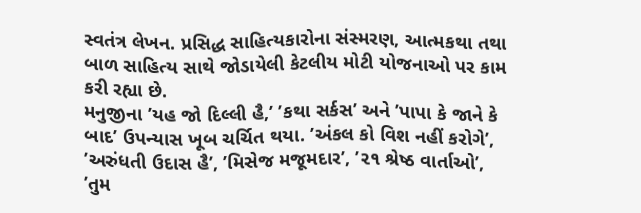સ્વતંત્ર લેખન. પ્રસિદ્ધ સાહિત્યકારોના સંસ્મરણ, આત્મકથા તથા બાળ સાહિત્ય સાથે જોડાયેલી કેટલીય મોટી યોજનાઓ પર કામ કરી રહ્યા છે.
મનુજીના ’યહ જો દિલ્લી હૈ,’ ’કથા સર્કસ’ અને ’પાપા કે જાને કે બાદ’ ઉપન્યાસ ખૂબ ચર્ચિત થયા. ’અંકલ કો વિશ નહીં કરોગે’, ’અરુંધતી ઉદાસ હૈ’, ’મિસેજ મજૂમદાર’, ’૨૧ શ્રેષ્ઠ વાર્તાઓ’, ’તુમ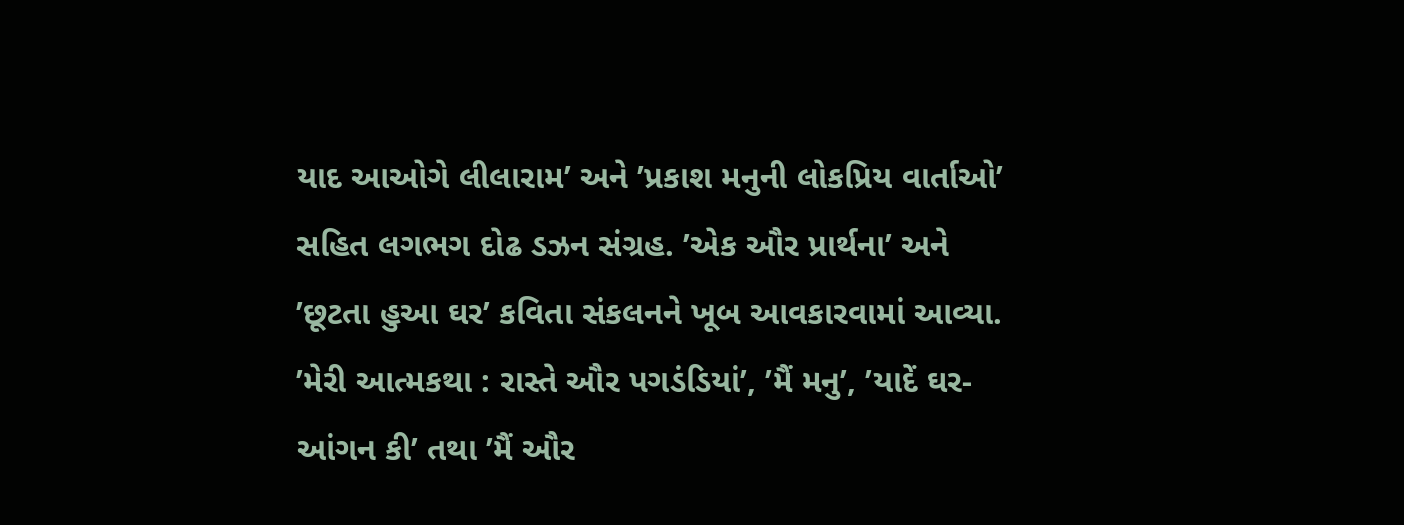યાદ આઓગે લીલારામ’ અને ’પ્રકાશ મનુની લોકપ્રિય વાર્તાઓ’ સહિત લગભગ દોઢ ડઝન સંગ્રહ. ’એક ઔર પ્રાર્થના’ અને ’છૂટતા હુઆ ઘર’ કવિતા સંકલનને ખૂબ આવકારવામાં આવ્યા. ’મેરી આત્મકથા : રાસ્તે ઔર પગડંડિયાં’, ’મૈં મનુ’, ’યાદેં ઘર-આંગન કી’ તથા ’મૈં ઔર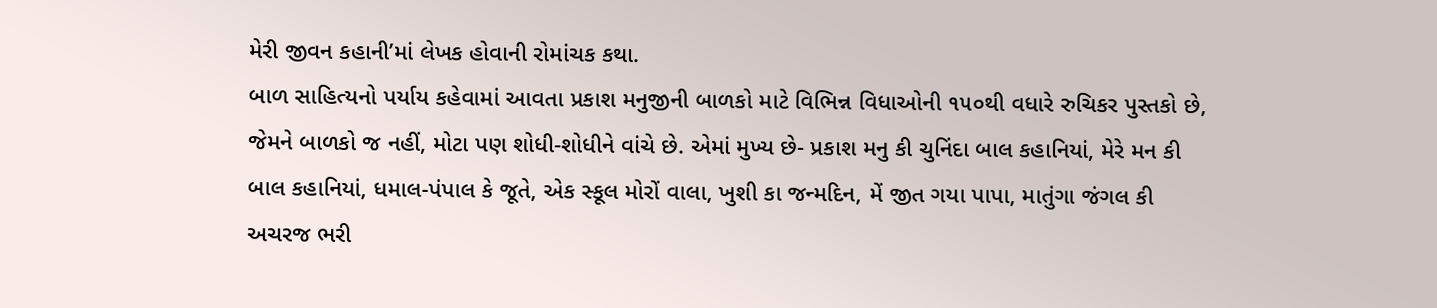મેરી જીવન કહાની’માં લેખક હોવાની રોમાંચક કથા.
બાળ સાહિત્યનો પર્યાય કહેવામાં આવતા પ્રકાશ મનુજીની બાળકો માટે વિભિન્ન વિધાઓની ૧૫૦થી વધારે રુચિકર પુસ્તકો છે, જેમને બાળકો જ નહીં, મોટા પણ શોધી-શોધીને વાંચે છે. એમાં મુખ્ય છે- પ્રકાશ મનુ કી ચુનિંદા બાલ કહાનિયાં, મેરે મન કી બાલ કહાનિયાં, ધમાલ-પંપાલ કે જૂતે, એક સ્કૂલ મોરોં વાલા, ખુશી કા જન્મદિન, મેં જીત ગયા પાપા, માતુંગા જંગલ કી અચરજ ભરી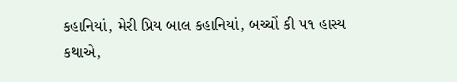કહાનિયાં, મેરી પ્રિય બાલ કહાનિયાં, બચ્ચોં કી ૫૧ હાસ્ય કથાએ,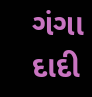ગંગા દાદી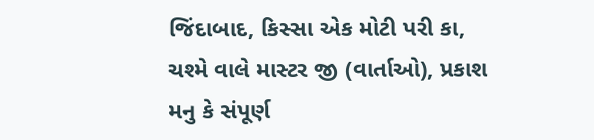જિંદાબાદ, કિસ્સા એક મોટી પરી કા, ચશ્મે વાલે માસ્ટર જી (વાર્તાઓ), પ્રકાશ મનુ કે સંપૂર્ણ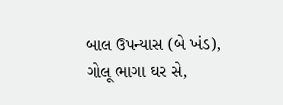બાલ ઉપન્યાસ (બે ખંડ), ગોલૂ ભાગા ઘર સે,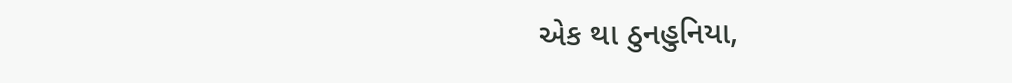એક થા ઠુનહુનિયા,